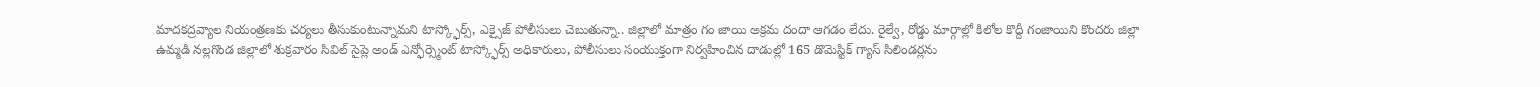మాదకద్రవ్యాల నియంత్రణకు చర్యలు తీసుకుంటున్నామని టాస్క్ఫోర్స్, ఎక్సైజ్ పోలీసులు చెబుతున్నా.. జిల్లాలో మాత్రం గం జాయి అక్రమ దందా ఆగడం లేదు. రైల్వే, రోడ్డు మార్గాల్లో కిలోల కొద్దీ గంజాయిని కొందరు జిల్లా
ఉమ్మడి నల్లగొండ జిల్లాలో శుక్రవారం సివిల్ సైప్లె అండ్ ఎన్ఫోర్స్మెంట్ టాస్క్ఫోర్స్ అధికారులు, పోలీసులు సంయుక్తంగా నిర్వహించిన దాడుల్లో 165 డొమెస్టిక్ గ్యాస్ సిలిండర్లను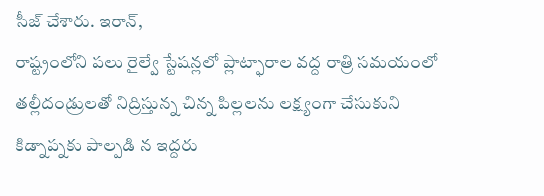సీజ్ చేశారు. ఇరాన్,
రాష్ట్రంలోని పలు రైల్వే స్టేషన్లలో ప్లాట్ఫారాల వద్ద రాత్రి సమయంలో తల్లీదండ్రులతో నిద్రిస్తున్న చిన్న పిల్లలను లక్ష్యంగా చేసుకుని కిడ్నాప్నకు పాల్పడి న ఇద్దరు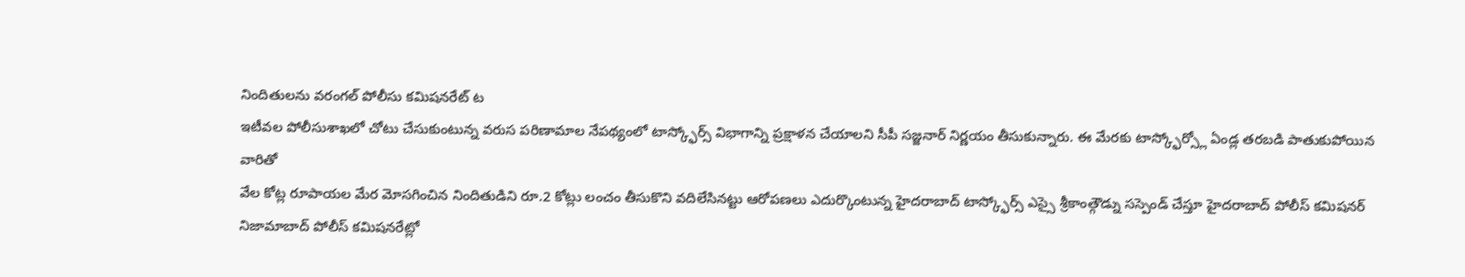నిందితులను వరంగల్ పోలీసు కమిషనరేట్ ట
ఇటీవల పోలీసుశాఖలో చోటు చేసుకుంటున్న వరుస పరిణామాల నేపథ్యంలో టాస్క్ఫోర్స్ విభాగాన్ని ప్రక్షాళన చేయాలని సీపీ సజ్జనార్ నిర్ణయం తీసుకున్నారు. ఈ మేరకు టాస్క్ఫోర్స్లో ఏండ్ల తరబడి పాతుకుపోయిన వారితో
వేల కోట్ల రూపాయల మేర మోసగించిన నిందితుడిని రూ.2 కోట్లు లంచం తీసుకొని వదిలేసినట్టు ఆరోపణలు ఎదుర్కొంటున్న హైదరాబాద్ టాస్క్ఫోర్స్ ఎస్సై శ్రీకాంత్గౌడ్ను సస్పెండ్ చేస్తూ హైదరాబాద్ పోలీస్ కమిషనర్
నిజామాబాద్ పోలీస్ కమిషనరేట్లో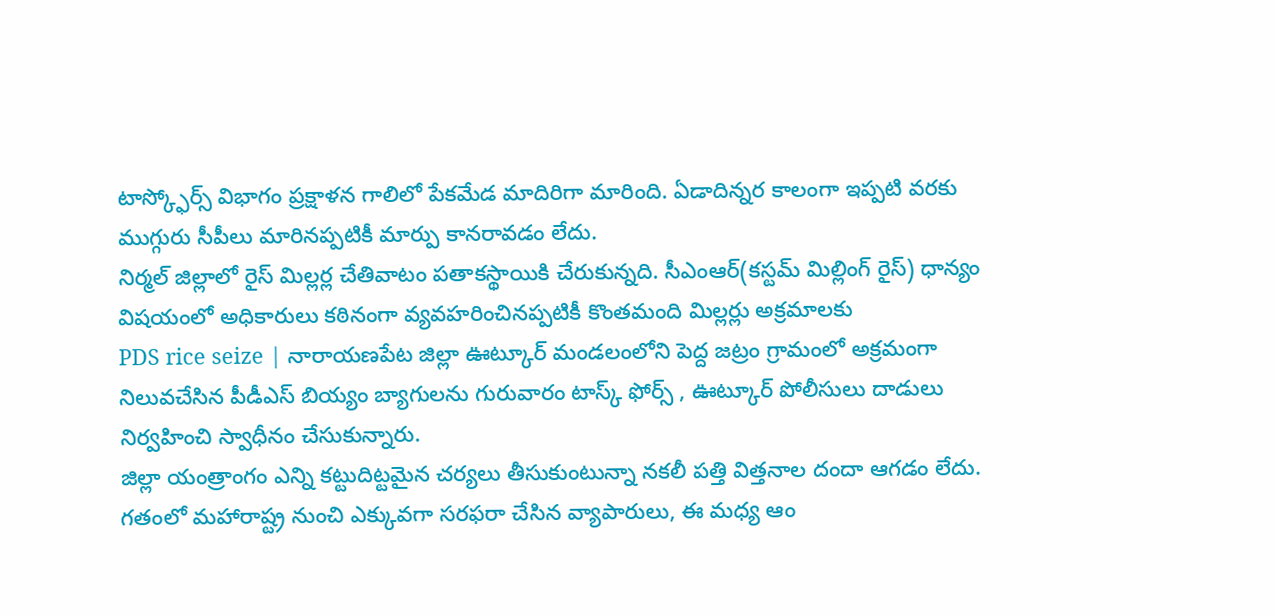టాస్క్ఫోర్స్ విభాగం ప్రక్షాళన గాలిలో పేకమేడ మాదిరిగా మారింది. ఏడాదిన్నర కాలంగా ఇప్పటి వరకు ముగ్గురు సీపీలు మారినప్పటికీ మార్పు కానరావడం లేదు.
నిర్మల్ జిల్లాలో రైస్ మిల్లర్ల చేతివాటం పతాకస్థాయికి చేరుకున్నది. సీఎంఆర్(కస్టమ్ మిల్లింగ్ రైస్) ధాన్యం విషయంలో అధికారులు కఠినంగా వ్యవహరించినప్పటికీ కొంతమంది మిల్లర్లు అక్రమాలకు
PDS rice seize | నారాయణపేట జిల్లా ఊట్కూర్ మండలంలోని పెద్ద జట్రం గ్రామంలో అక్రమంగా నిలువచేసిన పీడీఎస్ బియ్యం బ్యాగులను గురువారం టాస్క్ ఫోర్స్ , ఊట్కూర్ పోలీసులు దాడులు నిర్వహించి స్వాధీనం చేసుకున్నారు.
జిల్లా యంత్రాంగం ఎన్ని కట్టుదిట్టమైన చర్యలు తీసుకుంటున్నా నకలీ పత్తి విత్తనాల దందా ఆగడం లేదు. గతంలో మహారాష్ట్ర నుంచి ఎక్కువగా సరఫరా చేసిన వ్యాపారులు, ఈ మధ్య ఆం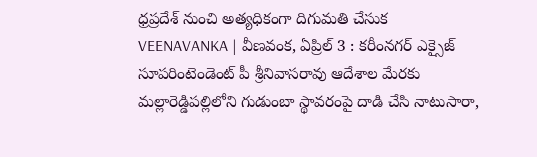ధ్రప్రదేశ్ నుంచి అత్యధికంగా దిగుమతి చేసుక
VEENAVANKA | వీణవంక, ఏప్రిల్ 3 : కరీంనగర్ ఎక్సైజ్ సూపరింటెండెంట్ పీ శ్రీనివాసరావు ఆదేశాల మేరకు మల్లారెడ్డిపల్లిలోని గుడుంబా స్థావరంపై దాడి చేసి నాటుసారా,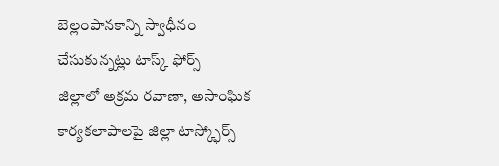బెల్లంపానకాన్ని స్వాధీనం చేసుకున్నట్లు టాస్క్ ఫోర్స్
జిల్లాలో అక్రమ రవాణా, అసాంఘిక కార్యకలాపాలపై జిల్లా టాస్క్ఫోర్స్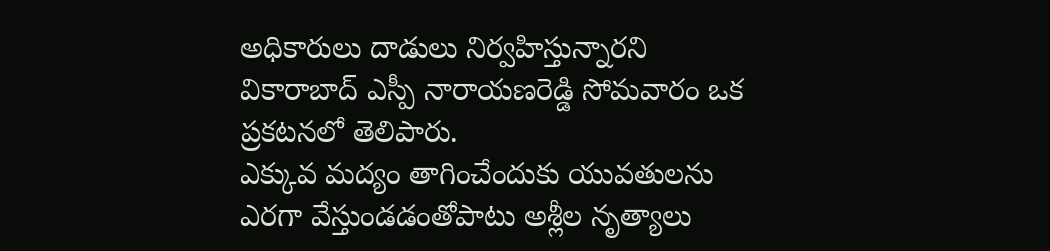అధికారులు దాడులు నిర్వహిస్తున్నారని వికారాబాద్ ఎస్పీ నారాయణరెడ్డి సోమవారం ఒక ప్రకటనలో తెలిపారు.
ఎక్కువ మద్యం తాగించేందుకు యువతులను ఎరగా వేస్తుండడంతోపాటు అశ్లీల నృత్యాలు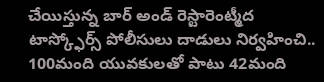చేయిస్తున్న బార్ అండ్ రెస్టారెంట్మీద టాస్క్ఫోర్స్ పోలీసులు దాడులు నిర్వహించి.. 100మంది యువకులతో పాటు 42మంది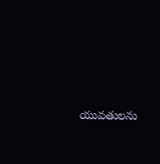యువతులను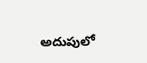అదుపులో